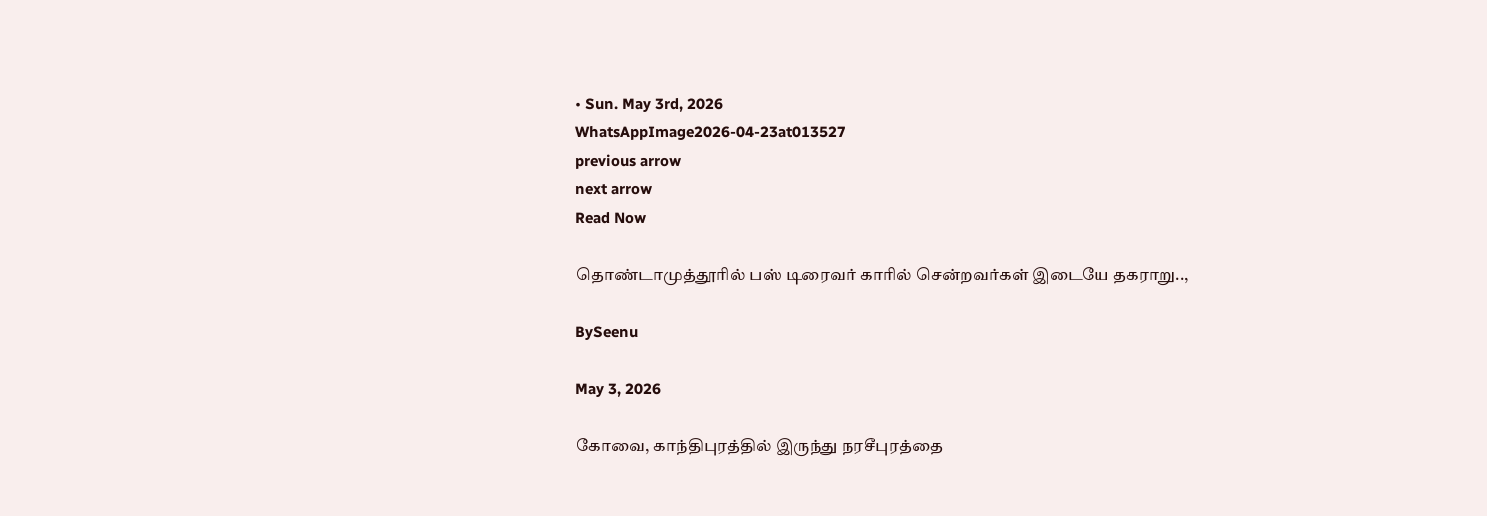• Sun. May 3rd, 2026
WhatsAppImage2026-04-23at013527
previous arrow
next arrow
Read Now

தொண்டாமுத்தூரில் பஸ் டிரைவர் காரில் சென்றவர்கள் இடையே தகராறு..,

BySeenu

May 3, 2026

கோவை, காந்திபுரத்தில் இருந்து நரசீபுரத்தை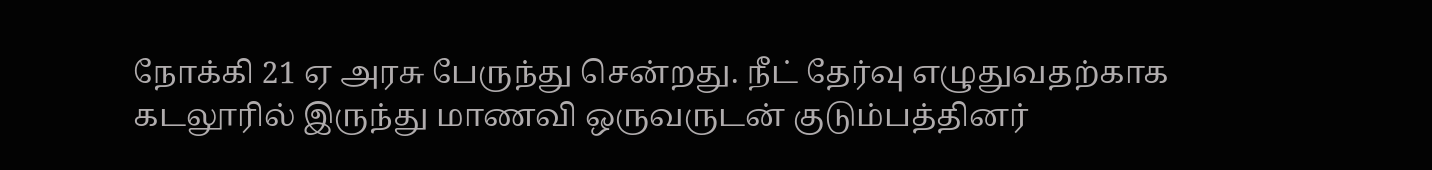நோக்கி 21 ஏ அரசு பேருந்து சென்றது. நீட் தேர்வு எழுதுவதற்காக கடலூரில் இருந்து மாணவி ஒருவருடன் குடும்பத்தினர்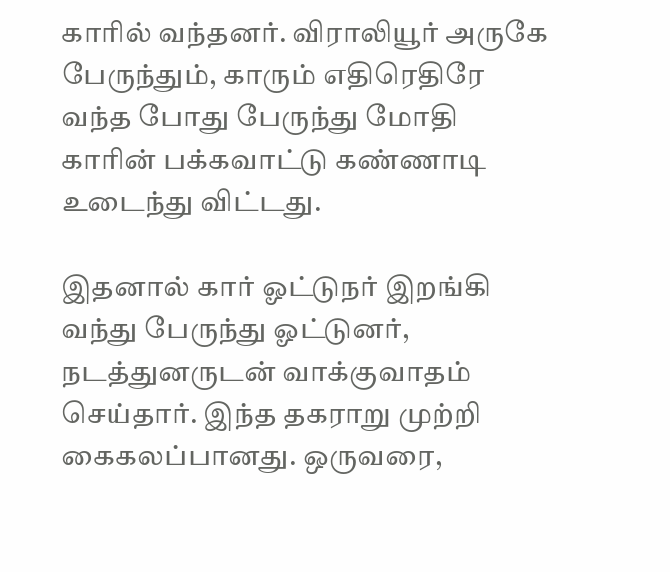காரில் வந்தனர். விராலியூர் அருகே பேருந்தும், காரும் எதிரெதிரே வந்த போது பேருந்து மோதி காரின் பக்கவாட்டு கண்ணாடி உடைந்து விட்டது.

இதனால் கார் ஓட்டுநர் இறங்கி வந்து பேருந்து ஓட்டுனர், நடத்துனருடன் வாக்குவாதம் செய்தார். இந்த தகராறு முற்றி கைகலப்பானது. ஒருவரை,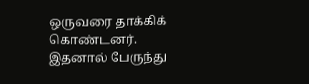ஒருவரை தாக்கிக் கொண்டனர். இதனால் பேருந்து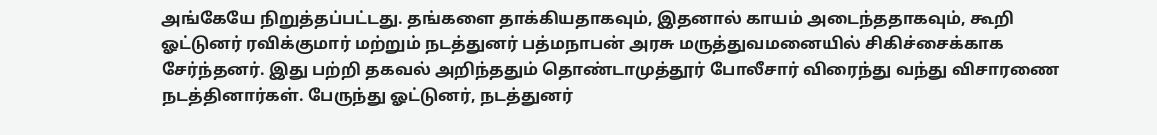அங்கேயே நிறுத்தப்பட்டது. தங்களை தாக்கியதாகவும், இதனால் காயம் அடைந்ததாகவும், கூறி ஓட்டுனர் ரவிக்குமார் மற்றும் நடத்துனர் பத்மநாபன் அரசு மருத்துவமனையில் சிகிச்சைக்காக சேர்ந்தனர். இது பற்றி தகவல் அறிந்ததும் தொண்டாமுத்தூர் போலீசார் விரைந்து வந்து விசாரணை நடத்தினார்கள். பேருந்து ஓட்டுனர், நடத்துனர்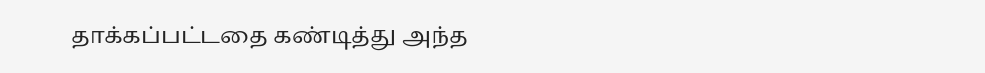தாக்கப்பட்டதை கண்டித்து அந்த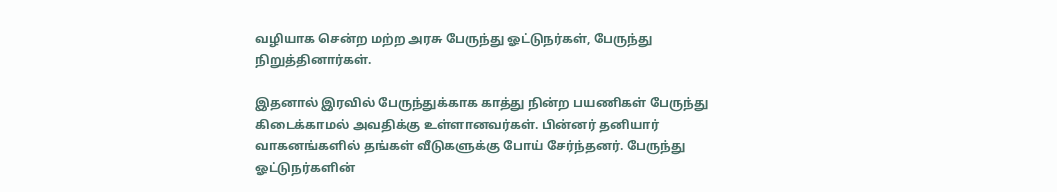வழியாக சென்ற மற்ற அரசு பேருந்து ஓட்டுநர்கள், பேருந்து நிறுத்தினார்கள்.

இதனால் இரவில் பேருந்துக்காக காத்து நின்ற பயணிகள் பேருந்து கிடைக்காமல் அவதிக்கு உள்ளானவர்கள். பின்னர் தனியார் வாகனங்களில் தங்கள் வீடுகளுக்கு போய் சேர்ந்தனர். பேருந்து ஓட்டுநர்களின்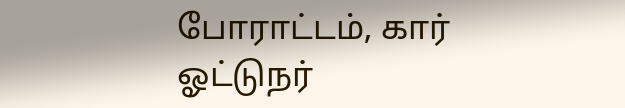போராட்டம், கார் ஓட்டுநர்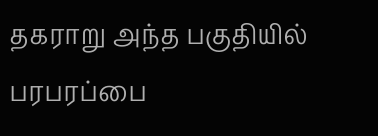தகராறு அந்த பகுதியில் பரபரப்பை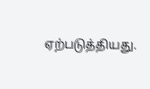ஏற்படுத்தியது.